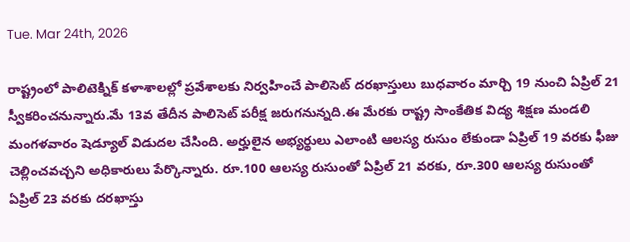Tue. Mar 24th, 2026

రాష్ట్రంలో పాలిటెక్నిక్ కళాశాలల్లో ప్రవేశాలకు నిర్వహించే పాలిసెట్ దరఖాస్తులు బుధవారం మార్చి 19 నుంచి ఏప్రిల్ 21 స్వీకరించనున్నారు.మే 13వ తేదీన పాలిసెట్ పరీక్ష జరుగనున్నది.ఈ మేరకు రాష్ట్ర సాంకేతిక విద్య శిక్షణ మండలి మంగళవారం షెడ్యూల్ విడుదల చేసింది. అర్హులైన అభ్యర్థులు ఎలాంటి ఆలస్య రుసుం లేకుండా ఏప్రిల్ 19 వరకు ఫీజు చెల్లించవచ్చని అధికారులు పేర్కొన్నారు. రూ.100 ఆలస్య రుసుంతో ఏప్రిల్ 21 వరకు, రూ.300 ఆలస్య రుసుంతో ఏప్రిల్ 23 వరకు దరఖాస్తు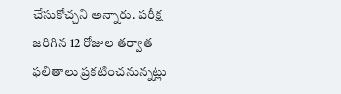చేసుకోచ్చని అన్నారు. పరీక్ష జరిగిన 12 రోజుల తర్వాత ఫలితాలు ప్రకటించనున్నట్లు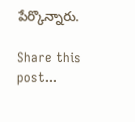పేర్కొన్నారు.

Share this post...